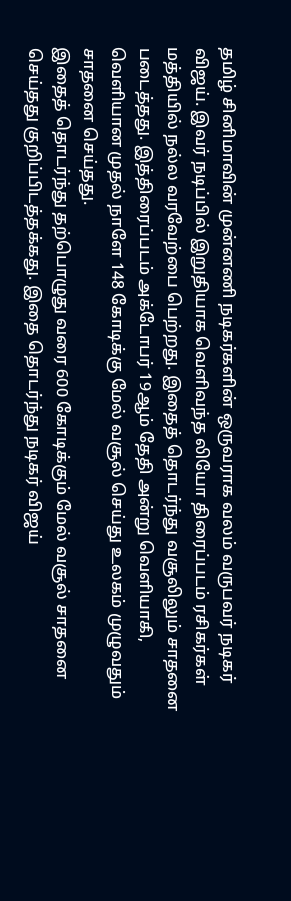தமிழ் சினிமாவின் முன்னணி நடிகர்களின் ஒருவராக வலம் வருபவர் நடிகர் விஜய். இவர் நடிப்பில் இறுதியாக வெளிவந்த லியோ திரைப்படம் ரசிகர்கள் மத்தியில் நல்ல வரவேற்பை பெற்றது. இதைத் தொடர்ந்து வசூலிலும் சாதனை படைத்தது. இத்திரைப்படம் அக்டோபர் 19ஆம் தேதி அன்று வெளியாகி, வெளியான முதல் நாளே 148 கோடிக்கு மேல் வசூல் செய்து உலகம் முழுவதும் சாதனை செய்தது.
இதைத் தொடர்ந்து தற்பொழுது வரை 600 கோடிக்கும் மேல் வசூல் சாதனை செய்தது குறிப்பிடத்தக்கது. இதை தொடர்ந்து நடிகர் விஜய்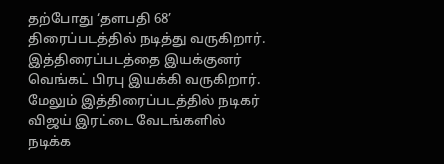தற்போது ‘தளபதி 68’ திரைப்படத்தில் நடித்து வருகிறார். இத்திரைப்படத்தை இயக்குனர் வெங்கட் பிரபு இயக்கி வருகிறார். மேலும் இத்திரைப்படத்தில் நடிகர் விஜய் இரட்டை வேடங்களில் நடிக்க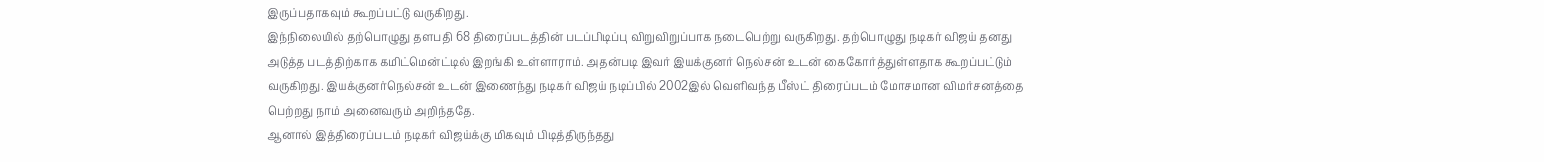இருப்பதாகவும் கூறப்பட்டு வருகிறது.
இந்நிலையில் தற்பொழுது தளபதி 68 திரைப்படத்தின் படப்பிடிப்பு விறுவிறுப்பாக நடைபெற்று வருகிறது. தற்பொழுது நடிகர் விஜய் தனது அடுத்த படத்திற்காக கமிட்மென்ட்டில் இறங்கி உள்ளாராம். அதன்படி இவர் இயக்குனர் நெல்சன் உடன் கைகோர்த்துள்ளதாக கூறப்பட்டும் வருகிறது. இயக்குனர்நெல்சன் உடன் இணைந்து நடிகர் விஜய் நடிப்பில் 2002இல் வெளிவந்த பீஸ்ட் திரைப்படம் மோசமான விமர்சனத்தை பெற்றது நாம் அனைவரும் அறிந்ததே.
ஆனால் இத்திரைப்படம் நடிகர் விஜய்க்கு மிகவும் பிடித்திருந்தது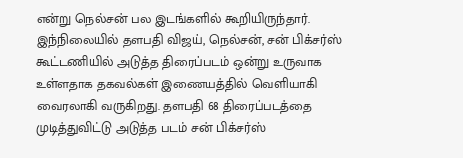என்று நெல்சன் பல இடங்களில் கூறியிருந்தார். இந்நிலையில் தளபதி விஜய், நெல்சன், சன் பிக்சர்ஸ் கூட்டணியில் அடுத்த திரைப்படம் ஒன்று உருவாக உள்ளதாக தகவல்கள் இணையத்தில் வெளியாகி வைரலாகி வருகிறது. தளபதி 68 திரைப்படத்தை முடித்துவிட்டு அடுத்த படம் சன் பிக்சர்ஸ்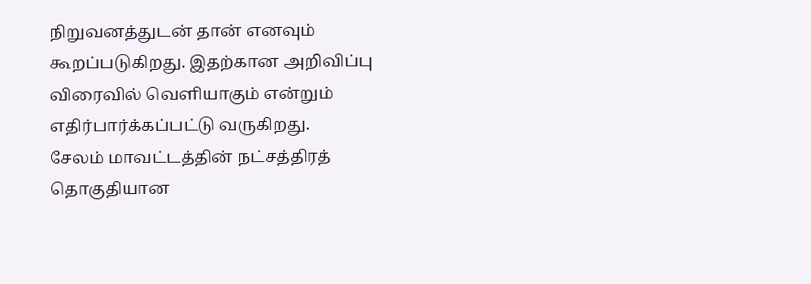நிறுவனத்துடன் தான் எனவும் கூறப்படுகிறது. இதற்கான அறிவிப்பு விரைவில் வெளியாகும் என்றும் எதிர்பார்க்கப்பட்டு வருகிறது.
சேலம் மாவட்டத்தின் நட்சத்திரத் தொகுதியான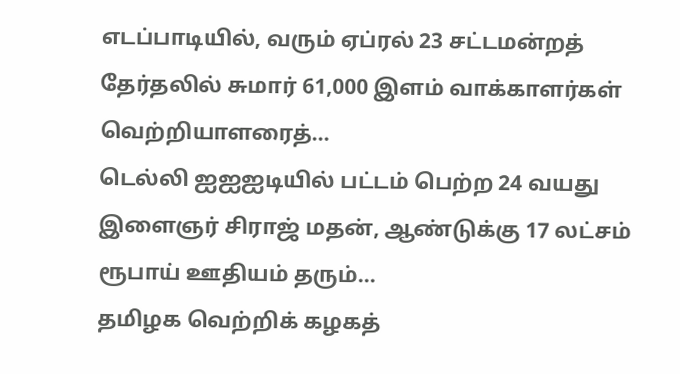எடப்பாடியில், வரும் ஏப்ரல் 23 சட்டமன்றத் தேர்தலில் சுமார் 61,000 இளம் வாக்காளர்கள் வெற்றியாளரைத்…
டெல்லி ஐஐஐடியில் பட்டம் பெற்ற 24 வயது இளைஞர் சிராஜ் மதன், ஆண்டுக்கு 17 லட்சம் ரூபாய் ஊதியம் தரும்…
தமிழக வெற்றிக் கழகத்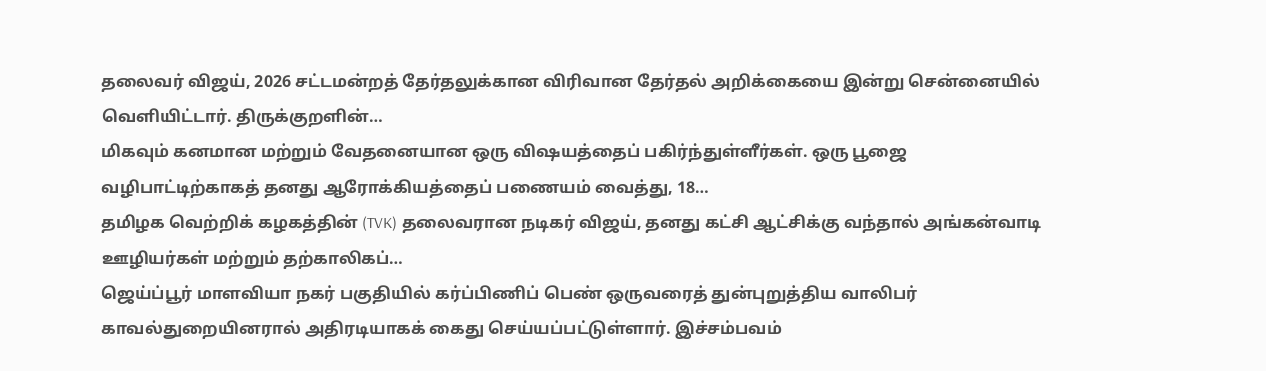தலைவர் விஜய், 2026 சட்டமன்றத் தேர்தலுக்கான விரிவான தேர்தல் அறிக்கையை இன்று சென்னையில் வெளியிட்டார். திருக்குறளின்…
மிகவும் கனமான மற்றும் வேதனையான ஒரு விஷயத்தைப் பகிர்ந்துள்ளீர்கள். ஒரு பூஜை வழிபாட்டிற்காகத் தனது ஆரோக்கியத்தைப் பணையம் வைத்து, 18…
தமிழக வெற்றிக் கழகத்தின் (TVK) தலைவரான நடிகர் விஜய், தனது கட்சி ஆட்சிக்கு வந்தால் அங்கன்வாடி ஊழியர்கள் மற்றும் தற்காலிகப்…
ஜெய்ப்பூர் மாளவியா நகர் பகுதியில் கர்ப்பிணிப் பெண் ஒருவரைத் துன்புறுத்திய வாலிபர் காவல்துறையினரால் அதிரடியாகக் கைது செய்யப்பட்டுள்ளார். இச்சம்பவம்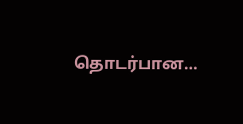தொடர்பான…